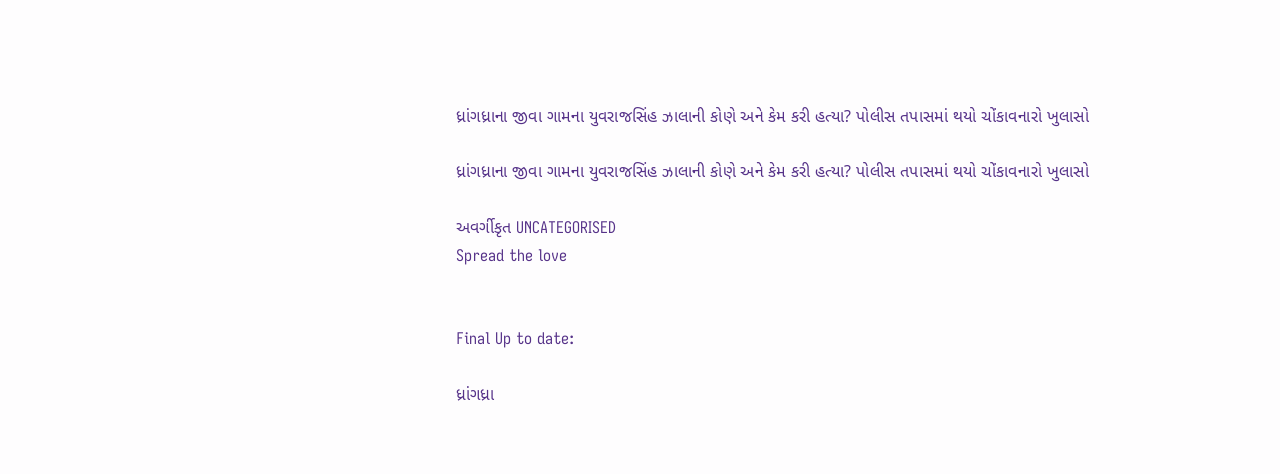ધ્રાંગધ્રાના જીવા ગામના યુવરાજસિંહ ઝાલાની કોણે અને કેમ કરી હત્યા? પોલીસ તપાસમાં થયો ચોંકાવનારો ખુલાસો

ધ્રાંગધ્રાના જીવા ગામના યુવરાજસિંહ ઝાલાની કોણે અને કેમ કરી હત્યા? પોલીસ તપાસમાં થયો ચોંકાવનારો ખુલાસો

અવર્ગીકૃત UNCATEGORISED
Spread the love


Final Up to date:

ધ્રાંગધ્રા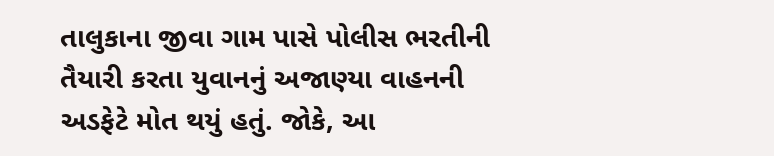તાલુકાના જીવા ગામ પાસે પોલીસ ભરતીની તૈયારી કરતા યુવાનનું અજાણ્યા વાહનની અડફેટે મોત થયું હતું. જોકે, આ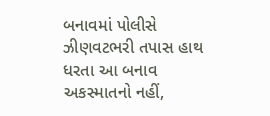બનાવમાં પોલીસે ઝીણવટભરી તપાસ હાથ ધરતા આ બનાવ અકસ્માતનો નહીં,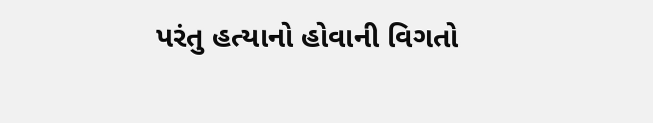પરંતુ હત્યાનો હોવાની વિગતો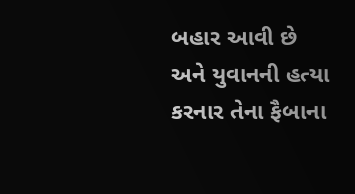બહાર આવી છે અને યુવાનની હત્યા કરનાર તેના ફૈબાના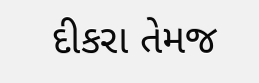દીકરા તેમજ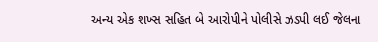અન્ય એક શખ્સ સહિત બે આરોપીને પોલીસે ઝડપી લઈ જેલના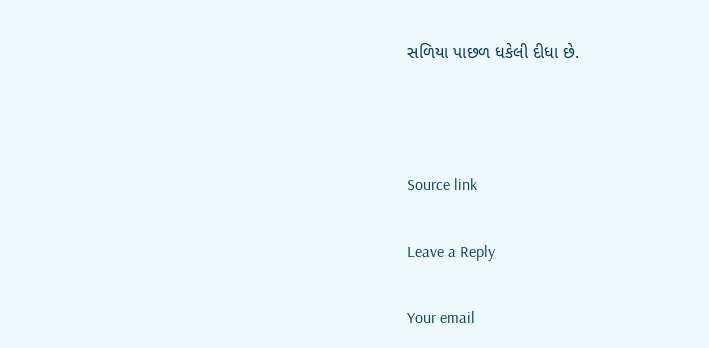સળિયા પાછળ ધકેલી દીધા છે.



Source link

Leave a Reply

Your email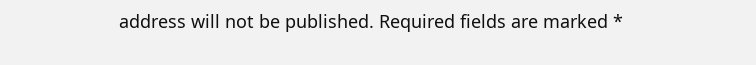address will not be published. Required fields are marked *